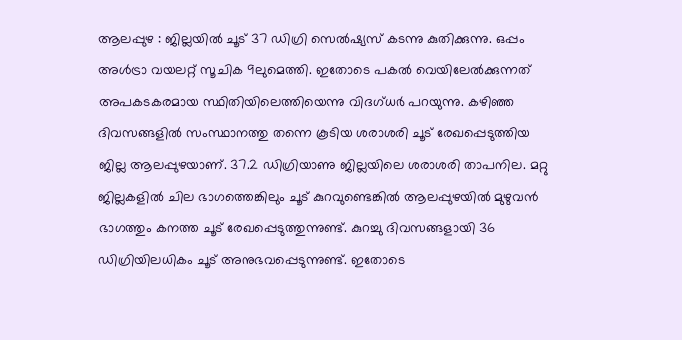ആലപ്പുഴ : ജില്ലയിൽ ചൂട് 37 ഡിഗ്രി സെൽഷ്യസ് കടന്നു കുതിക്കുന്നു. ഒപ്പം അൾട്രാ വയലറ്റ് സൂചിക 9ലുമെത്തി. ഇതോടെ പകൽ വെയിലേൽക്കുന്നത് അപകടകരമായ സ്ഥിതിയിലെത്തിയെന്നു വിദഗ്ധർ പറയുന്നു. കഴിഞ്ഞ ദിവസങ്ങളിൽ സംസ്ഥാനത്തു തന്നെ കൂടിയ ശരാശരി ചൂട് രേഖപ്പെടുത്തിയ ജില്ല ആലപ്പുഴയാണ്. 37.2 ഡിഗ്രിയാണു ജില്ലയിലെ ശരാശരി താപനില. മറ്റു ജില്ലകളിൽ ചില ഭാഗത്തെങ്കിലും ചൂട് കുറവുണ്ടെങ്കിൽ ആലപ്പുഴയിൽ മുഴുവൻ ഭാഗത്തും കനത്ത ചൂട് രേഖപ്പെടുത്തുന്നുണ്ട്. കുറച്ചു ദിവസങ്ങളായി 36 ഡിഗ്രിയിലധികം ചൂട് അനുഭവപ്പെടുന്നുണ്ട്. ഇതോടെ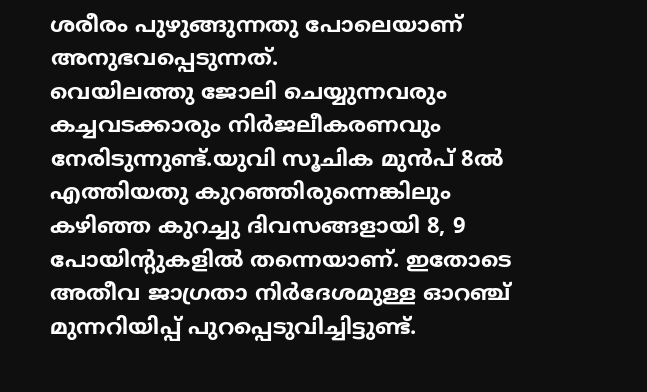ശരീരം പുഴുങ്ങുന്നതു പോലെയാണ് അനുഭവപ്പെടുന്നത്.
വെയിലത്തു ജോലി ചെയ്യുന്നവരും കച്ചവടക്കാരും നിർജലീകരണവും നേരിടുന്നുണ്ട്.യുവി സൂചിക മുൻപ് 8ൽ എത്തിയതു കുറഞ്ഞിരുന്നെങ്കിലും കഴിഞ്ഞ കുറച്ചു ദിവസങ്ങളായി 8, 9 പോയിന്റുകളിൽ തന്നെയാണ്. ഇതോടെ അതീവ ജാഗ്രതാ നിർദേശമുള്ള ഓറഞ്ച് മുന്നറിയിപ്പ് പുറപ്പെടുവിച്ചിട്ടുണ്ട്.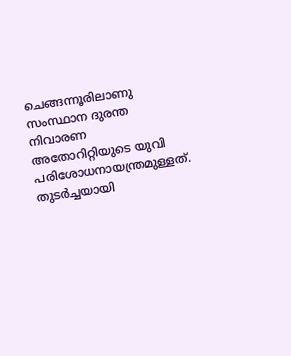ചെങ്ങന്നൂരിലാണു സംസ്ഥാന ദുരന്ത നിവാരണ അതോറിറ്റിയുടെ യുവി പരിശോധനായന്ത്രമുള്ളത്. തുടർച്ചയായി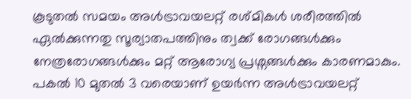കൂടുതൽ സമയം അൾട്രാവയലറ്റ് രശ്മികൾ ശരീരത്തിൽ ഏൽക്കുന്നതു സൂര്യാതപത്തിനും ത്വക്ക് രോഗങ്ങൾക്കും നേത്രരോഗങ്ങൾക്കും മറ്റ് ആരോഗ്യ പ്രശ്നങ്ങൾക്കും കാരണമാകും. പകൽ 10 മുതൽ 3 വരെയാണ് ഉയർന്ന അൾട്രാവയലറ്റ്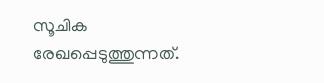സൂചിക രേഖപ്പെടുത്തുന്നത്.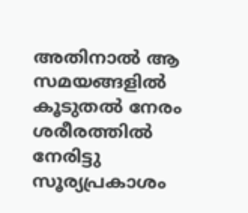അതിനാൽ ആ സമയങ്ങളിൽ കൂടുതൽ നേരം ശരീരത്തിൽ നേരിട്ടു സൂര്യപ്രകാശം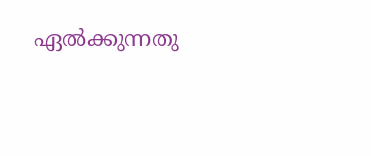ഏൽക്കുന്നതു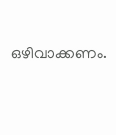ഒഴിവാക്കണം.